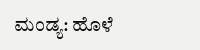ಮಂಡ್ಯ: ಹೊಳೆ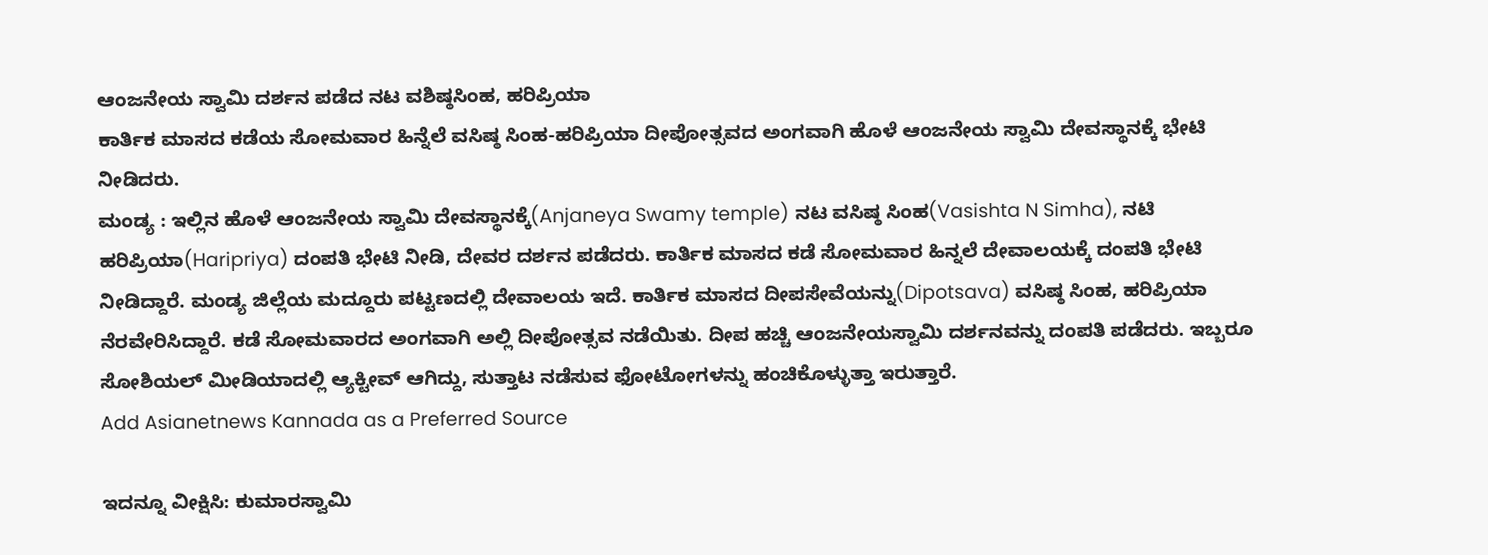ಆಂಜನೇಯ ಸ್ವಾಮಿ ದರ್ಶನ ಪಡೆದ ನಟ ವಶಿಷ್ಠಸಿಂಹ, ಹರಿಪ್ರಿಯಾ
ಕಾರ್ತಿಕ ಮಾಸದ ಕಡೆಯ ಸೋಮವಾರ ಹಿನ್ನೆಲೆ ವಸಿಷ್ಠ ಸಿಂಹ-ಹರಿಪ್ರಿಯಾ ದೀಪೋತ್ಸವದ ಅಂಗವಾಗಿ ಹೊಳೆ ಆಂಜನೇಯ ಸ್ವಾಮಿ ದೇವಸ್ಥಾನಕ್ಕೆ ಭೇಟಿ ನೀಡಿದರು.
ಮಂಡ್ಯ : ಇಲ್ಲಿನ ಹೊಳೆ ಆಂಜನೇಯ ಸ್ವಾಮಿ ದೇವಸ್ಥಾನಕ್ಕೆ(Anjaneya Swamy temple) ನಟ ವಸಿಷ್ಠ ಸಿಂಹ(Vasishta N Simha), ನಟಿ ಹರಿಪ್ರಿಯಾ(Haripriya) ದಂಪತಿ ಭೇಟಿ ನೀಡಿ, ದೇವರ ದರ್ಶನ ಪಡೆದರು. ಕಾರ್ತಿಕ ಮಾಸದ ಕಡೆ ಸೋಮವಾರ ಹಿನ್ನಲೆ ದೇವಾಲಯಕ್ಕೆ ದಂಪತಿ ಭೇಟಿ ನೀಡಿದ್ದಾರೆ. ಮಂಡ್ಯ ಜಿಲ್ಲೆಯ ಮದ್ದೂರು ಪಟ್ಟಣದಲ್ಲಿ ದೇವಾಲಯ ಇದೆ. ಕಾರ್ತಿಕ ಮಾಸದ ದೀಪಸೇವೆಯನ್ನು(Dipotsava) ವಸಿಷ್ಠ ಸಿಂಹ, ಹರಿಪ್ರಿಯಾ ನೆರವೇರಿಸಿದ್ದಾರೆ. ಕಡೆ ಸೋಮವಾರದ ಅಂಗವಾಗಿ ಅಲ್ಲಿ ದೀಪೋತ್ಸವ ನಡೆಯಿತು. ದೀಪ ಹಚ್ಚಿ ಆಂಜನೇಯಸ್ವಾಮಿ ದರ್ಶನವನ್ನು ದಂಪತಿ ಪಡೆದರು. ಇಬ್ಬರೂ ಸೋಶಿಯಲ್ ಮೀಡಿಯಾದಲ್ಲಿ ಆ್ಯಕ್ಟೀವ್ ಆಗಿದ್ದು, ಸುತ್ತಾಟ ನಡೆಸುವ ಫೋಟೋಗಳನ್ನು ಹಂಚಿಕೊಳ್ಳುತ್ತಾ ಇರುತ್ತಾರೆ.
Add Asianetnews Kannada as a Preferred Source

ಇದನ್ನೂ ವೀಕ್ಷಿಸಿ: ಕುಮಾರಸ್ವಾಮಿ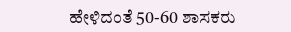ಹೇಳಿದಂತೆ 50-60 ಶಾಸಕರು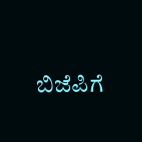ಬಿಜೆಪಿಗೆ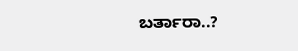ಬರ್ತಾರಾ..?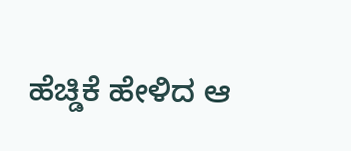ಹೆಚ್ಡಿಕೆ ಹೇಳಿದ ಆ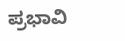ಪ್ರಭಾವಿ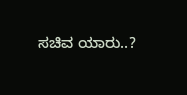ಸಚಿವ ಯಾರು..?